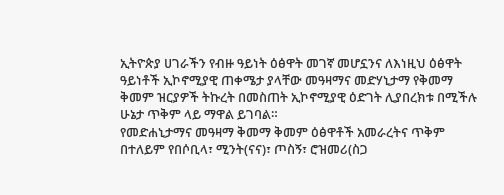ኢትዮጵያ ሀገራችን የብዙ ዓይነት ዕፅዋት መገኛ መሆኗንና ለእነዚህ ዕፅዋት ዓይነቶች ኢኮኖሚያዊ ጠቀሜታ ያላቸው መዓዛማና መድሃኒታማ የቅመማ ቅመም ዝርያዎች ትኩረት በመስጠት ኢኮኖሚያዊ ዕድገት ሊያበረክቱ በሚችሉ ሁኔታ ጥቅም ላይ ማዋል ይገባል።
የመድሐኒታማና መዓዛማ ቅመማ ቅመም ዕፅዋቶች አመራረትና ጥቅም በተለይም የበሶቢላ፣ ሚንት(ናና)፣ ጦስኝ፣ ሮዝመሪ(ስጋ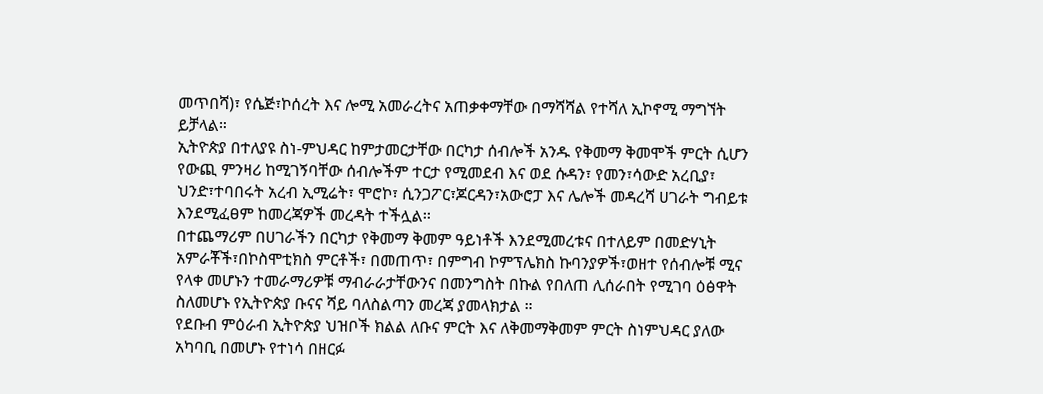መጥበሻ)፣ የሴጅ፣ኮሰረት እና ሎሚ አመራረትና አጠቃቀማቸው በማሻሻል የተሻለ ኢኮኖሚ ማግኘት ይቻላል።
ኢትዮጵያ በተለያዩ ስነ-ምህዳር ከምታመርታቸው በርካታ ሰብሎች አንዱ የቅመማ ቅመሞች ምርት ሲሆን የውጪ ምንዛሪ ከሚገኝባቸው ሰብሎችም ተርታ የሚመደብ እና ወደ ሱዳን፣ የመን፣ሳውድ አረቢያ፣ ህንድ፣ተባበሩት አረብ ኢሚሬት፣ ሞሮኮ፣ ሲንጋፖር፣ጆርዳን፣አውሮፓ እና ሌሎች መዳረሻ ሀገራት ግብይቱ እንደሚፈፀም ከመረጃዎች መረዳት ተችሏል፡፡
በተጨማሪም በሀገራችን በርካታ የቅመማ ቅመም ዓይነቶች እንደሚመረቱና በተለይም በመድሃኒት አምራቾች፣በኮስሞቲክስ ምርቶች፣ በመጠጥ፣ በምግብ ኮምፕሌክስ ኩባንያዎች፣ወዘተ የሰብሎቹ ሚና የላቀ መሆኑን ተመራማሪዎቹ ማብራራታቸውንና በመንግስት በኩል የበለጠ ሊሰራበት የሚገባ ዕፅዋት ስለመሆኑ የኢትዮጵያ ቡናና ሻይ ባለስልጣን መረጃ ያመላክታል ።
የደቡብ ምዕራብ ኢትዮጵያ ህዝቦች ክልል ለቡና ምርት እና ለቅመማቅመም ምርት ስነምህዳር ያለው አካባቢ በመሆኑ የተነሳ በዘርፉ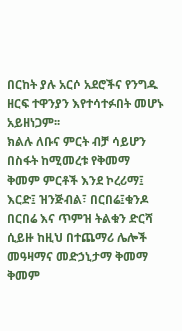በርከት ያሉ አርሶ አደሮችና የንግዱ ዘርፍ ተዋንያን እየተሳተፉበት መሆኑ አይዘነጋም፡፡
ክልሉ ለቡና ምርት ብቻ ሳይሆን በስፋት ከሚመረቱ የቅመማ ቅመም ምርቶች እንደ ኮረሪማ፤ እርድ፤ ዝንጅብል፣ በርበሬ፤ቁንዶ በርበሬ እና ጥምዝ ትልቁን ድርሻ ሲይዙ ከዚህ በተጨማሪ ሌሎች መዓዛማና መድኃኒታማ ቅመማ ቅመም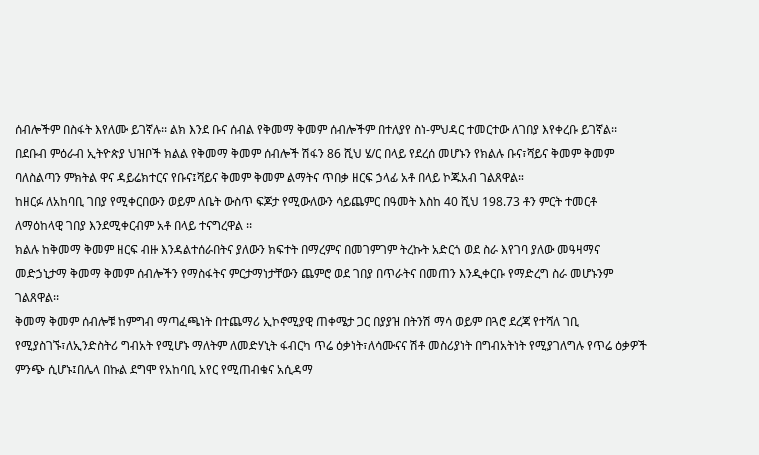ሰብሎችም በስፋት እየለሙ ይገኛሉ፡፡ ልክ እንደ ቡና ሰብል የቅመማ ቅመም ሰብሎችም በተለያየ ስነ-ምህዳር ተመርተው ለገበያ እየቀረቡ ይገኛል፡፡
በደቡብ ምዕራብ ኢትዮጵያ ህዝቦች ክልል የቅመማ ቅመም ሰብሎች ሽፋን 86 ሺህ ሄ/ር በላይ የደረሰ መሆኑን የክልሉ ቡና፣ሻይና ቅመም ቅመም ባለስልጣን ምክትል ዋና ዳይሬክተርና የቡና፤ሻይና ቅመም ቅመም ልማትና ጥበቃ ዘርፍ ኃላፊ አቶ በላይ ኮጁአብ ገልጸዋል።
ከዘርፉ ለአከባቢ ገበያ የሚቀርበውን ወይም ለቤት ውስጥ ፍጆታ የሚውለውን ሳይጨምር በዓመት እስከ 40 ሺህ 198.73 ቶን ምርት ተመርቶ ለማዕከላዊ ገበያ እንደሚቀርብም አቶ በላይ ተናግረዋል ፡፡
ክልሉ ከቅመማ ቅመም ዘርፍ ብዙ እንዳልተሰራበትና ያለውን ክፍተት በማረምና በመገምገም ትረኩት አድርጎ ወደ ስራ እየገባ ያለው መዓዛማና መድኃኒታማ ቅመማ ቅመም ሰብሎችን የማስፋትና ምርታማነታቸውን ጨምሮ ወደ ገበያ በጥራትና በመጠን እንዲቀርቡ የማድረግ ስራ መሆኑንም ገልጸዋል፡፡
ቅመማ ቅመም ሰብሎቹ ከምግብ ማጣፈጫነት በተጨማሪ ኢኮኖሚያዊ ጠቀሜታ ጋር በያያዝ በትንሽ ማሳ ወይም በጓሮ ደረጃ የተሻለ ገቢ የሚያስገኙ፣ለኢንድስትሪ ግብአት የሚሆኑ ማለትም ለመድሃኒት ፋብርካ ጥሬ ዕቃነት፣ለሳሙናና ሽቶ መስሪያነት በግብአትነት የሚያገለግሉ የጥሬ ዕቃዎች ምንጭ ሲሆኑ፤በሌላ በኩል ደግሞ የአከባቢ አየር የሚጠብቁና አሲዳማ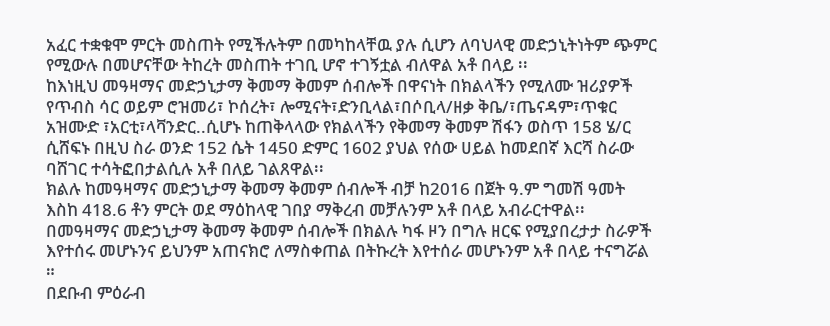አፈር ተቋቁሞ ምርት መስጠት የሚችሉትም በመካከላቸዉ ያሉ ሲሆን ለባህላዊ መድኃኒትነትም ጭምር የሚውሉ በመሆናቸው ትከረት መስጠት ተገቢ ሆኖ ተገኝቷል ብለዋል አቶ በላይ ፡፡
ከእነዚህ መዓዛማና መድኃኒታማ ቅመማ ቅመም ሰብሎች በዋናነት በክልላችን የሚለሙ ዝሪያዎች የጥብስ ሳር ወይም ሮዝመሪ፣ ኮሰረት፣ ሎሚናት፣ድንቢላል፣በሶቢላ/ዘቃ ቅቤ/፣ጤናዳም፣ጥቁር አዝሙድ ፣አርቲ፣ላቫንድር..ሲሆኑ ከጠቅላላው የክልላችን የቅመማ ቅመም ሽፋን ወስጥ 158 ሄ/ር ሲሸፍኑ በዚህ ስራ ወንድ 152 ሴት 1450 ድምር 1602 ያህል የሰው ሀይል ከመደበኛ እርሻ ስራው ባሸገር ተሳትፎበታልሲሉ አቶ በለይ ገልጸዋል፡፡
ክልሉ ከመዓዛማና መድኃኒታማ ቅመማ ቅመም ሰብሎች ብቻ ከ2016 በጀት ዓ.ም ግመሽ ዓመት እስከ 418.6 ቶን ምርት ወደ ማዕከላዊ ገበያ ማቅረብ መቻሉንም አቶ በላይ አብራርተዋል፡፡
በመዓዛማና መድኃኒታማ ቅመማ ቅመም ሰብሎች በክልሉ ካፋ ዞን በግሉ ዘርፍ የሚያበረታታ ስራዎች እየተሰሩ መሆኑንና ይህንም አጠናክሮ ለማስቀጠል በትኩረት እየተሰራ መሆኑንም አቶ በላይ ተናግሯል ።
በደቡብ ምዕራብ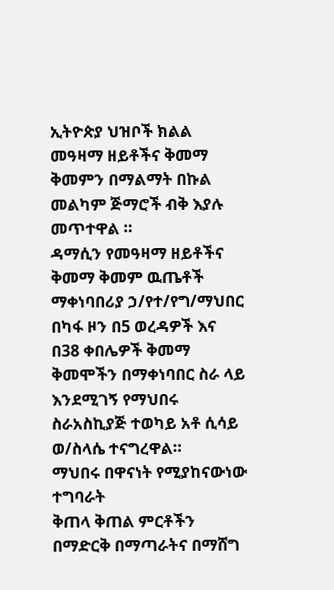ኢትዮጵያ ህዝቦች ክልል መዓዛማ ዘይቶችና ቅመማ ቅመምን በማልማት በኩል መልካም ጅማሮች ብቅ እያሉ መጥተዋል ።
ዳማሲን የመዓዛማ ዘይቶችና ቅመማ ቅመም ዉጤቶች ማቀነባበሪያ ኃ/የተ/የግ/ማህበር
በካፋ ዞን በ5 ወረዳዎች እና በ38 ቀበሌዎች ቅመማ ቅመሞችን በማቀነባበር ስራ ላይ እንደሚገኝ የማህበሩ ስራአስኪያጅ ተወካይ አቶ ሲሳይ ወ/ስላሴ ተናግረዋል።
ማህበሩ በዋናነት የሚያከናውነው ተግባራት
ቅጠላ ቅጠል ምርቶችን በማድርቅ በማጣራትና በማሸግ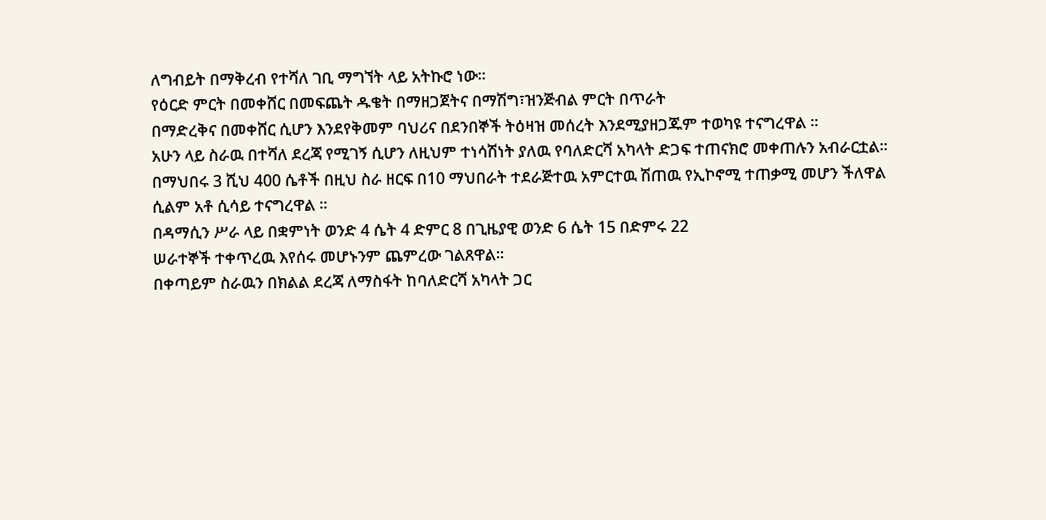ለግብይት በማቅረብ የተሻለ ገቢ ማግኘት ላይ አትኩሮ ነው።
የዕርድ ምርት በመቀሸር በመፍጨት ዱቄት በማዘጋጀትና በማሽግ፣ዝንጅብል ምርት በጥራት
በማድረቅና በመቀሸር ሲሆን እንደየቅመም ባህሪና በደንበኞች ትዕዛዝ መሰረት እንደሚያዘጋጁም ተወካዩ ተናግረዋል ።
አሁን ላይ ስራዉ በተሻለ ደረጃ የሚገኝ ሲሆን ለዚህም ተነሳሽነት ያለዉ የባለድርሻ አካላት ድጋፍ ተጠናክሮ መቀጠሉን አብራርቷል።
በማህበሩ 3 ሺህ 400 ሴቶች በዚህ ስራ ዘርፍ በ10 ማህበራት ተደራጅተዉ አምርተዉ ሽጠዉ የኢኮኖሚ ተጠቃሚ መሆን ችለዋል ሲልም አቶ ሲሳይ ተናግረዋል ፡፡
በዳማሲን ሥራ ላይ በቋምነት ወንድ 4 ሴት 4 ድምር 8 በጊዜያዊ ወንድ 6 ሴት 15 በድምሩ 22
ሠራተኞች ተቀጥረዉ እየሰሩ መሆኑንም ጨምረው ገልጸዋል።
በቀጣይም ስራዉን በክልል ደረጃ ለማስፋት ከባለድርሻ አካላት ጋር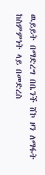ዉይይት በማድረግ በቤንች ሸኮ ዞን ለማፋት ከስምምነት ላይ በመድረስ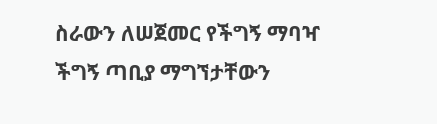ስራውን ለሠጀመር የችግኝ ማባዣ ችግኝ ጣቢያ ማግኘታቸውን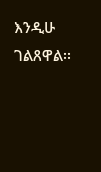እንዲሁ ገልጸዋል፡፡